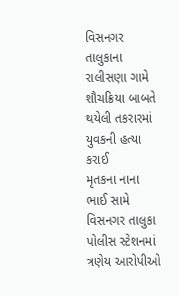વિસનગર તાલુકાના રાલીસણા ગામે શૌચક્રિયા બાબતે થયેલી તકરારમાં યુવકની હત્યા કરાઈ
મૃતકના નાના ભાઈ સામે વિસનગર તાલુકા પોલીસ સ્ટેશનમાં ત્રણેય આરોપીઓ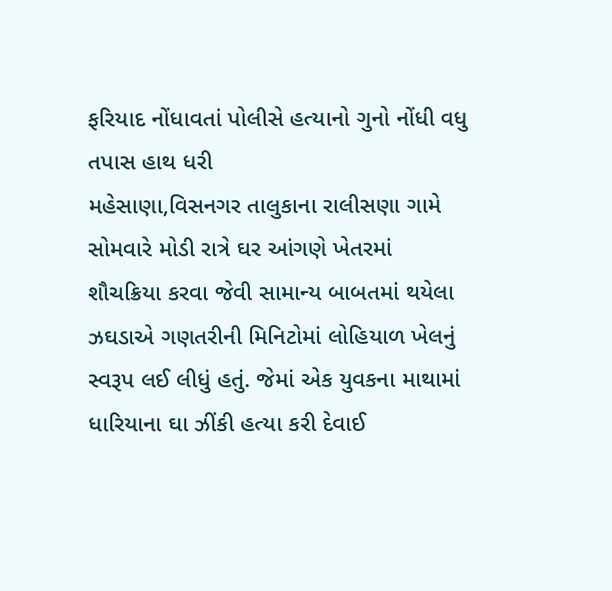ફરિયાદ નોંધાવતાં પોલીસે હત્યાનો ગુનો નોંધી વધુ તપાસ હાથ ધરી
મહેસાણા,વિસનગર તાલુકાના રાલીસણા ગામે સોમવારે મોડી રાત્રે ઘર આંગણે ખેતરમાં શૌચક્રિયા કરવા જેવી સામાન્ય બાબતમાં થયેલા ઝઘડાએ ગણતરીની મિનિટોમાં લોહિયાળ ખેલનું સ્વરૂપ લઈ લીધું હતું. જેમાં એક યુવકના માથામાં ધારિયાના ઘા ઝીંકી હત્યા કરી દેવાઈ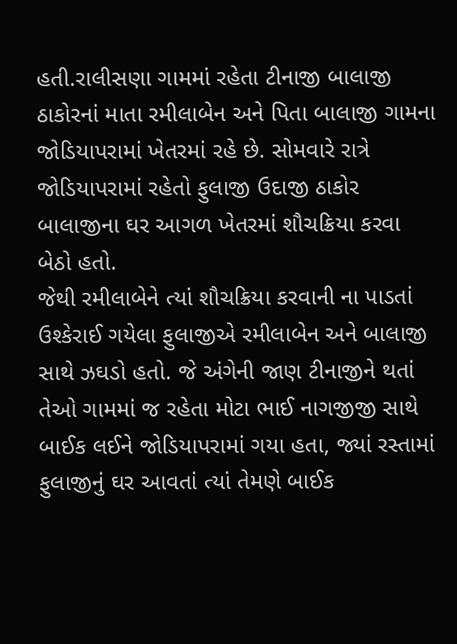હતી.રાલીસણા ગામમાં રહેતા ટીનાજી બાલાજી ઠાકોરનાં માતા રમીલાબેન અને પિતા બાલાજી ગામના જોડિયાપરામાં ખેતરમાં રહે છે. સોમવારે રાત્રે જોડિયાપરામાં રહેતો ફુલાજી ઉદાજી ઠાકોર બાલાજીના ઘર આગળ ખેતરમાં શૌચક્રિયા કરવા બેઠો હતો.
જેથી રમીલાબેને ત્યાં શૌચક્રિયા કરવાની ના પાડતાં ઉશ્કેરાઈ ગયેલા ફુલાજીએ રમીલાબેન અને બાલાજી સાથે ઝઘડો હતો. જે અંગેની જાણ ટીનાજીને થતાં તેઓ ગામમાં જ રહેતા મોટા ભાઈ નાગજીજી સાથે બાઈક લઈને જોડિયાપરામાં ગયા હતા, જ્યાં રસ્તામાં ફુલાજીનું ઘર આવતાં ત્યાં તેમણે બાઈક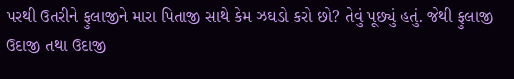પરથી ઉતરીને ફુલાજીને મારા પિતાજી સાથે કેમ ઝઘડો કરો છો? તેવું પૂછ્યું હતું. જેથી ફુલાજી ઉદાજી તથા ઉદાજી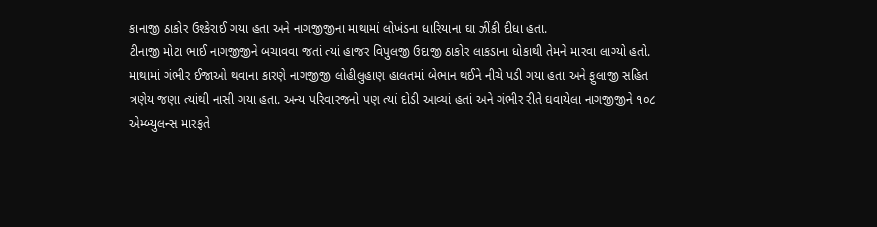કાનાજી ઠાકોર ઉશ્કેરાઈ ગયા હતા અને નાગજીજીના માથામાં લોખંડના ધારિયાના ઘા ઝીંકી દીધા હતા.
ટીનાજી મોટા ભાઈ નાગજીજીને બચાવવા જતાં ત્યાં હાજર વિપુલજી ઉદાજી ઠાકોર લાકડાના ધોકાથી તેમને મારવા લાગ્યો હતો. માથામાં ગંભીર ઈજાઓ થવાના કારણે નાગજીજી લોહીલુહાણ હાલતમાં બેભાન થઈને નીચે પડી ગયા હતા અને ફુલાજી સહિત ત્રણેય જણા ત્યાંથી નાસી ગયા હતા. અન્ય પરિવારજનો પણ ત્યાં દોડી આવ્યાં હતાં અને ગંભીર રીતે ઘવાયેલા નાગજીજીને ૧૦૮ એમ્બ્યુલન્સ મારફતે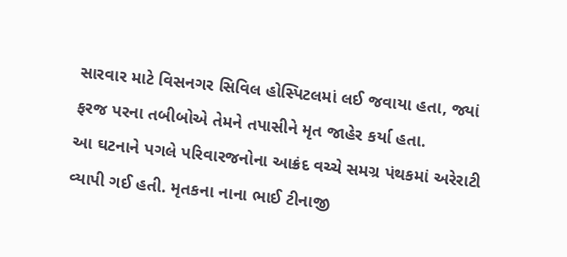સારવાર માટે વિસનગર સિવિલ હોસ્પિટલમાં લઈ જવાયા હતા, જ્યાં ફરજ પરના તબીબોએ તેમને તપાસીને મૃત જાહેર કર્યા હતા.
આ ઘટનાને પગલે પરિવારજનોના આક્રંદ વચ્ચે સમગ્ર પંથકમાં અરેરાટી વ્યાપી ગઈ હતી. મૃતકના નાના ભાઈ ટીનાજી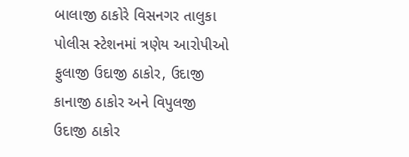બાલાજી ઠાકોરે વિસનગર તાલુકા પોલીસ સ્ટેશનમાં ત્રણેય આરોપીઓ ફુલાજી ઉદાજી ઠાકોર, ઉદાજી કાનાજી ઠાકોર અને વિપુલજી ઉદાજી ઠાકોર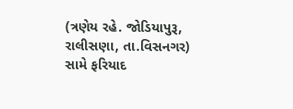(ત્રણેય રહે. જોડિયાપુરૂ, રાલીસણા, તા.વિસનગર) સામે ફરિયાદ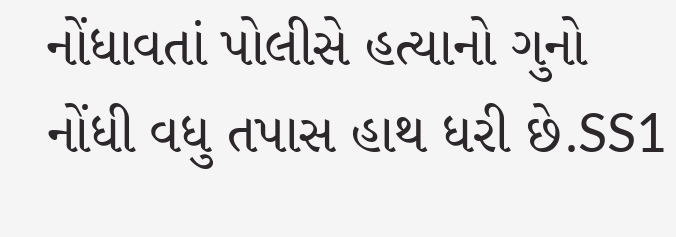નોંધાવતાં પોલીસે હત્યાનો ગુનો નોંધી વધુ તપાસ હાથ ધરી છે.SS1